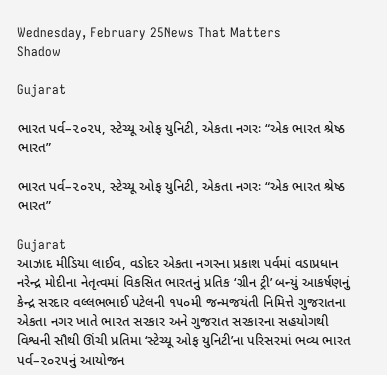Wednesday, February 25News That Matters
Shadow

Gujarat

ભારત પર્વ–૨૦૨૫, સ્ટેચ્યૂ ઓફ યુનિટી, એકતા નગરઃ “એક ભારત શ્રેષ્ઠ ભારત”

ભારત પર્વ–૨૦૨૫, સ્ટેચ્યૂ ઓફ યુનિટી, એકતા નગરઃ “એક ભારત શ્રેષ્ઠ ભારત”

Gujarat
આઝાદ મીડિયા લાઈવ, વડોદર એકતા નગરના પ્રકાશ પર્વમાં વડાપ્રધાન નરેન્દ્ર મોદીના નેતૃત્વમાં વિકસિત ભારતનું પ્રતિક ‘ગ્રીન ટ્રી’ બન્યું આકર્ષણનું કેન્દ્ર સરદાર વલ્લભભાઈ પટેલની ૧૫૦મી જન્મજયંતી નિમિત્તે ગુજરાતના એકતા નગર ખાતે ભારત સરકાર અને ગુજરાત સરકારના સહયોગથી વિશ્વની સૌથી ઊંચી પ્રતિમા ‘સ્ટેચ્યૂ ઓફ યુનિટી’ના પરિસરમાં ભવ્ય ભારત પર્વ–૨૦૨૫નું આયોજન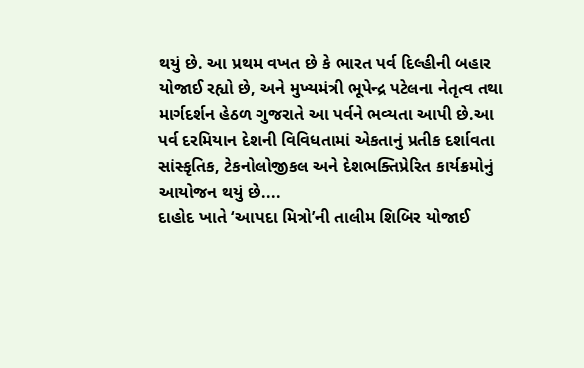થયું છે. આ પ્રથમ વખત છે કે ભારત પર્વ દિલ્હીની બહાર યોજાઈ રહ્યો છે, અને મુખ્યમંત્રી ભૂપેન્દ્ર પટેલના નેતૃત્વ તથા માર્ગદર્શન હેઠળ ગુજરાતે આ પર્વને ભવ્યતા આપી છે.આ પર્વ દરમિયાન દેશની વિવિધતામાં એકતાનું પ્રતીક દર્શાવતા સાંસ્કૃતિક, ટેકનોલોજીકલ અને દેશભક્તિપ્રેરિત કાર્યક્રમોનું આયોજન થયું છે....
દાહોદ ખાતે ‘આપદા મિત્રો’ની તાલીમ શિબિર યોજાઈ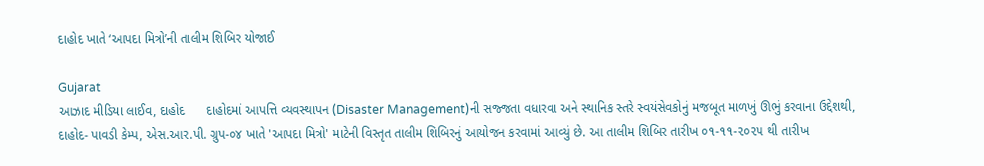દાહોદ ખાતે ‘આપદા મિત્રો’ની તાલીમ શિબિર યોજાઈ

Gujarat
આઝાદ મીડિયા લાઈવ, દાહોદ      દાહોદમાં આપત્તિ વ્યવસ્થાપન (Disaster Management)ની સજ્જતા વધારવા અને સ્થાનિક સ્તરે સ્વયંસેવકોનું મજબૂત માળખું ઊભું કરવાના ઉદ્દેશથી, દાહોદ- પાવડી કેમ્પ, એસ.આર.પી. ગ્રુપ-૦૪ ખાતે 'આપદા મિત્રો' માટેની વિસ્તૃત તાલીમ શિબિરનું આયોજન કરવામાં આવ્યું છે. આ તાલીમ શિબિર તારીખ ૦૧-૧૧-૨૦૨૫ થી તારીખ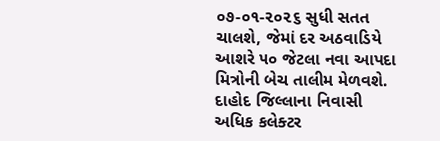૦૭-૦૧-૨૦૨૬ સુધી સતત ચાલશે, જેમાં દર અઠવાડિયે આશરે ૫૦ જેટલા નવા આપદા મિત્રોની બેચ તાલીમ મેળવશે.  દાહોદ જિલ્લાના નિવાસી અધિક કલેક્ટર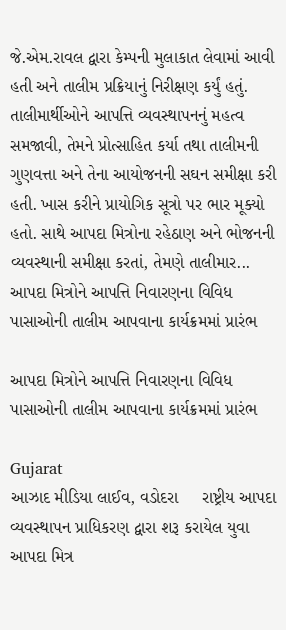જે.એમ.રાવલ દ્વારા કેમ્પની મુલાકાત લેવામાં આવી હતી અને તાલીમ પ્રક્રિયાનું નિરીક્ષણ કર્યું હતું. તાલીમાર્થીઓને આપત્તિ વ્યવસ્થાપનનું મહત્વ સમજાવી, તેમને પ્રોત્સાહિત કર્યા તથા તાલીમની ગુણવત્તા અને તેના આયોજનની સઘન સમીક્ષા કરી હતી. ખાસ કરીને પ્રાયોગિક સૂત્રો પર ભાર મૂક્યો હતો. સાથે આપદા મિત્રોના રહેઠાણ અને ભોજનની વ્યવસ્થાની સમીક્ષા કરતાં, તેમણે તાલીમાર...
આપદા મિત્રોને આપત્તિ નિવારણના વિવિધ પાસાઓની તાલીમ આપવાના કાર્યક્રમમાં પ્રારંભ

આપદા મિત્રોને આપત્તિ નિવારણના વિવિધ પાસાઓની તાલીમ આપવાના કાર્યક્રમમાં પ્રારંભ

Gujarat
આઝાદ મીડિયા લાઈવ, વડોદરા     રાષ્ટ્રીય આપદા વ્યવસ્થાપન પ્રાધિકરણ દ્વારા શરૂ કરાયેલ યુવા આપદા મિત્ર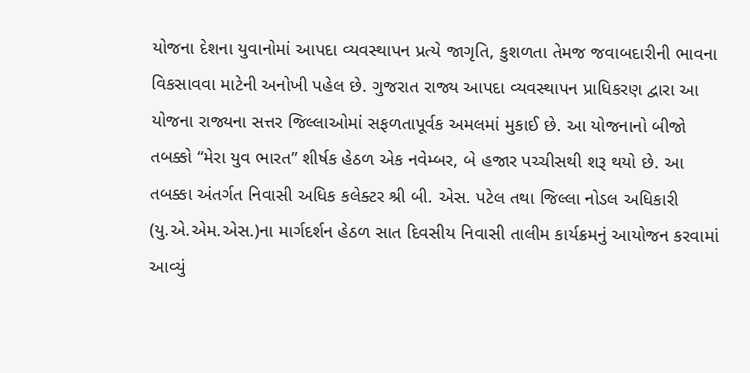યોજના દેશના યુવાનોમાં આપદા વ્યવસ્થાપન પ્રત્યે જાગૃતિ, કુશળતા તેમજ જવાબદારીની ભાવના વિકસાવવા માટેની અનોખી પહેલ છે. ગુજરાત રાજ્ય આપદા વ્યવસ્થાપન પ્રાધિકરણ દ્વારા આ યોજના રાજ્યના સત્તર જિલ્લાઓમાં સફળતાપૂર્વક અમલમાં મુકાઈ છે. આ યોજનાનો બીજો તબક્કો “મેરા યુવ ભારત” શીર્ષક હેઠળ એક નવેમ્બર, બે હજાર પચ્ચીસથી શરૂ થયો છે. આ તબક્કા અંતર્ગત નિવાસી અધિક કલેક્ટર શ્રી બી. એસ. પટેલ તથા જિલ્લા નોડલ અધિકારી (યુ.એ.એમ.એસ.)ના માર્ગદર્શન હેઠળ સાત દિવસીય નિવાસી તાલીમ કાર્યક્રમનું આયોજન કરવામાં આવ્યું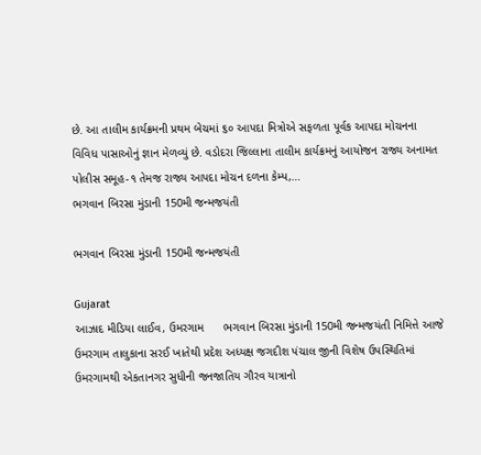છે. આ તાલીમ કાર્યક્રમની પ્રથમ બેચમાં ૬૦ આપદા મિત્રોએ સફળતા પૂર્વક આપદા મોચનના વિવિધ પાસાઓનું જ્ઞાન મેળવ્યું છે. વડોદરા જિલ્લાના તાલીમ કાર્યક્રમનું આયોજન રાજ્ય અનામત પોલીસ સમૂહ-૧ તેમજ રાજ્ય આપદા મોચન દળના કેમ્પ,...
ભગવાન બિરસા મુંડાની 150મી જન્મજયંતી

ભગવાન બિરસા મુંડાની 150મી જન્મજયંતી

Gujarat
આઝાદ મીડિયા લાઈવ, ઉમરગામ      ભગવાન બિરસા મુંડાની 150મી જન્મજયંતી નિમિત્તે આજે ઉમરગામ તાલુકાના સરઈ ખાતેથી પ્રદેશ અધ્યક્ષ જગદીશ પંચાલ જીની વિશેષ ઉપસ્થિતિમાં ઉમરગામથી એકતાનગર સુધીની જનજાતિય ગૌરવ યાત્રાનો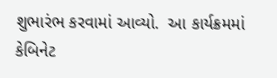શુભારંભ કરવામાં આવ્યો.  આ કાર્યક્રમમાં કેબિનેટ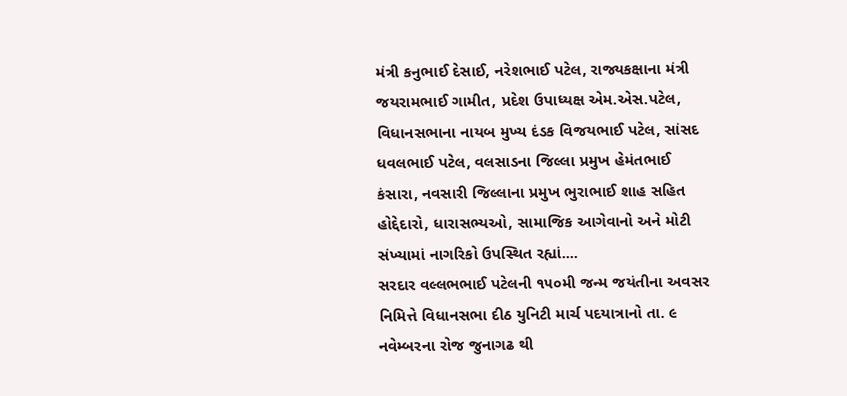મંત્રી કનુભાઈ દેસાઈ, નરેશભાઈ પટેલ, રાજ્યકક્ષાના મંત્રી જયરામભાઈ ગામીત, પ્રદેશ ઉપાધ્યક્ષ એમ.એસ.પટેલ, વિધાનસભાના નાયબ મુખ્ય દંડક વિજયભાઈ પટેલ, સાંસદ ધવલભાઈ પટેલ, વલસાડના જિલ્લા પ્રમુખ હેમંતભાઈ કંસારા, નવસારી જિલ્લાના પ્રમુખ ભુરાભાઈ શાહ સહિત હોદ્દેદારો, ધારાસભ્યઓ, સામાજિક આગેવાનો અને મોટી સંખ્યામાં નાગરિકો ઉપસ્થિત રહ્યાં....
સરદાર વલ્લભભાઈ પટેલની ૧૫૦મી જન્મ જયંતીના અવસર નિમિત્તે વિધાનસભા દીઠ યુનિટી માર્ચ પદયાત્રાનો તા. ૯ નવેમ્બરના રોજ જુનાગઢ થી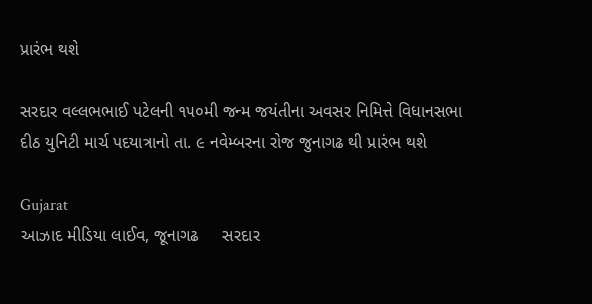પ્રારંભ થશે

સરદાર વલ્લભભાઈ પટેલની ૧૫૦મી જન્મ જયંતીના અવસર નિમિત્તે વિધાનસભા દીઠ યુનિટી માર્ચ પદયાત્રાનો તા. ૯ નવેમ્બરના રોજ જુનાગઢ થી પ્રારંભ થશે

Gujarat
આઝાદ મીડિયા લાઈવ, જૂનાગઢ     સરદાર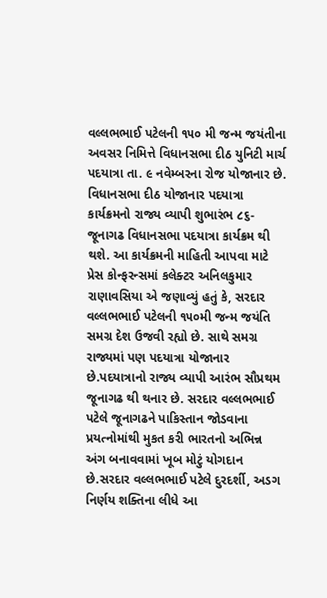વલ્લભભાઈ પટેલની ૧૫૦ મી જન્મ જયંતીના અવસર નિમિત્તે વિધાનસભા દીઠ યુનિટી માર્ચ પદયાત્રા તા. ૯ નવેમ્બરના રોજ યોજાનાર છે. વિધાનસભા દીઠ યોજાનાર પદયાત્રા કાર્યક્રમનો રાજ્ય વ્યાપી શુભારંભ ૮૬- જૂનાગઢ વિધાનસભા પદયાત્રા કાર્યક્રમ થી થશે. આ કાર્યક્રમની માહિતી આપવા માટે પ્રેસ કોન્ફરન્સમાં કલેક્ટર અનિલકુમાર રાણાવસિયા એ જણાવ્યું હતું કે, સરદાર વલ્લભભાઈ પટેલની ૧૫૦મી જન્મ જયંતિ સમગ્ર દેશ ઉજવી રહ્યો છે. સાથે સમગ્ર રાજ્યમાં પણ પદયાત્રા યોજાનાર છે.પદયાત્રાનો રાજ્ય વ્યાપી આરંભ સૌપ્રથમ જૂનાગઢ થી થનાર છે. સરદાર વલ્લભભાઈ પટેલે જૂનાગઢને પાકિસ્તાન જોડવાના પ્રયત્નોમાંથી મુકત કરી ભારતનો અભિન્ન અંગ બનાવવામાં ખૂબ મોટું યોગદાન છે.સરદાર વલ્લભભાઈ પટેલે દુરદર્શી, અડગ નિર્ણય શક્તિના લીધે આ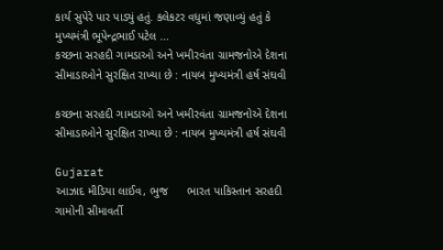કાર્ય સુપેરે પાર પાડ્યું હતું. કલેકટર વધુમાં જણાવ્યું હતું કે મુખ્યમંત્રી ભૂપેન્દ્રભાઈ પટેલ ...
કચ્છના સરહદી ગામડાઓ અને ખમીરવંતા ગ્રામજનોએ દેશના સીમાડાઓને સુરક્ષિત રાખ્યા છે : નાયબ‌ મુખ્યમંત્રી હર્ષ સંઘવી

કચ્છના સરહદી ગામડાઓ અને ખમીરવંતા ગ્રામજનોએ દેશના સીમાડાઓને સુરક્ષિત રાખ્યા છે : નાયબ‌ મુખ્યમંત્રી હર્ષ સંઘવી

Gujarat
આઝાદ મીડિયા લાઈવ, ભુજ      ભારત પાકિસ્તાન સરહદી ગામોની સીમાવર્તી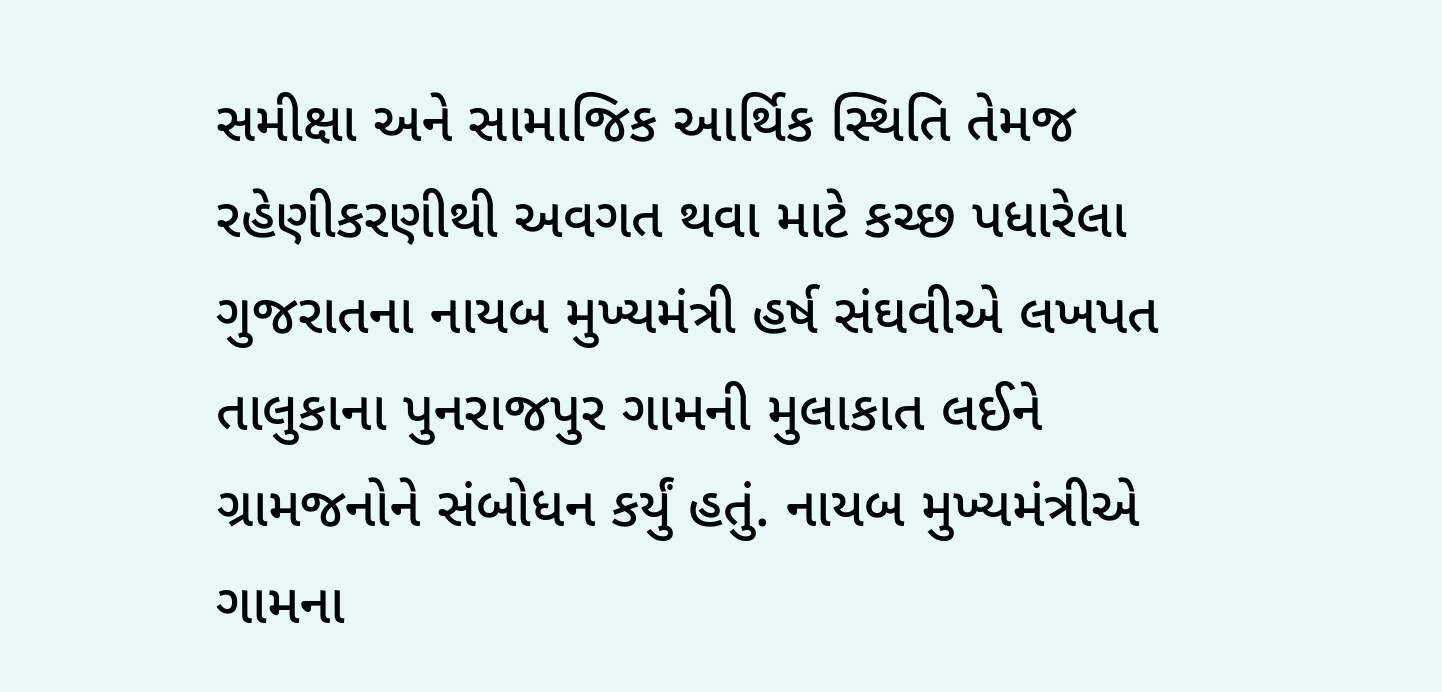સમીક્ષા અને સામાજિક આર્થિક સ્થિતિ તેમજ રહેણીકરણીથી અવગત થવા માટે કચ્છ પધારેલા ગુજરાતના નાયબ મુખ્યમંત્રી હર્ષ સંઘવીએ લખપત તાલુકાના પુનરાજપુર ગામની મુલાકાત લઈને ગ્રામજનોને સંબોધન કર્યું હતું. નાયબ મુખ્યમંત્રીએ ગામના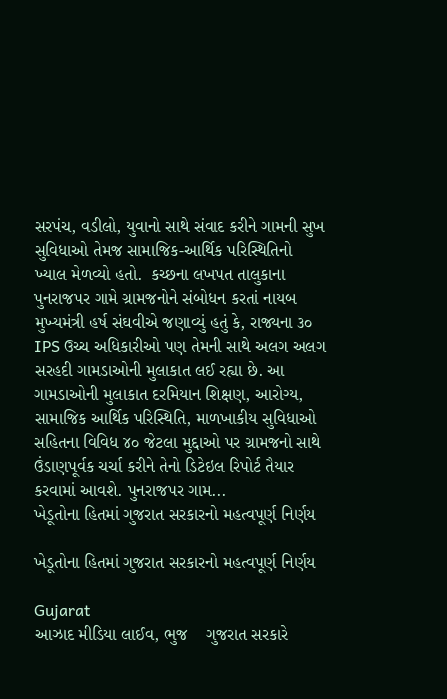સરપંચ, વડીલો, યુવાનો સાથે‌ સંવાદ કરીને ગામની સુખ સુવિધાઓ તેમજ સામાજિક-આર્થિક પરિસ્થિતિનો‌ ખ્યાલ મેળવ્યો હતો.  કચ્છના લખપત તાલુકાના પુનરાજપર ગામે ગ્રામજનોને સંબોધન કરતાં નાયબ મુખ્યમંત્રી હર્ષ સંઘવીએ જણાવ્યું હતું કે, રાજ્યના ૩૦ IPS ઉચ્ચ અધિકારીઓ પણ તેમની સાથે અલગ અલગ સરહદી ગામડાઓની મુલાકાત લઈ રહ્યા છે. આ ગામડાઓની મુલાકાત દરમિયાન શિક્ષણ, આરોગ્ય, સામાજિક આર્થિક પરિસ્થિતિ, માળખાકીય સુવિધાઓ સહિતના વિવિધ ૪૦ જેટલા મુદ્દાઓ પર ગ્રામજનો સાથે ઉંડાણપૂર્વક ચર્ચા કરીને તેનો ડિટેઇલ રિપોર્ટ તૈયાર કરવામાં આવશે. પુનરાજપર ગામ...
ખેડૂતોના હિતમાં ગુજરાત સરકારનો મહત્વપૂર્ણ નિર્ણય

ખેડૂતોના હિતમાં ગુજરાત સરકારનો મહત્વપૂર્ણ નિર્ણય

Gujarat
આઝાદ મીડિયા લાઈવ, ભુજ    ગુજરાત સરકારે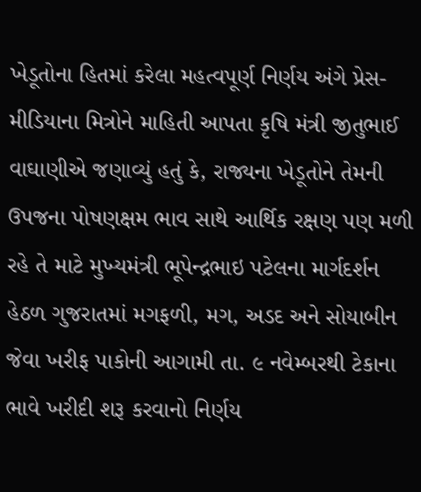ખેડૂતોના હિતમાં કરેલા મહત્વપૂર્ણ નિર્ણય અંગે પ્રેસ-મીડિયાના મિત્રોને માહિતી આપતા કૃષિ મંત્રી જીતુભાઈ વાઘાણીએ જણાવ્યું હતું કે, રાજ્યના ખેડૂતોને તેમની ઉપજના પોષણક્ષમ ભાવ સાથે આર્થિક રક્ષણ પણ મળી રહે તે માટે મુખ્યમંત્રી ભૂપેન્દ્રભાઇ પટેલના માર્ગદર્શન હેઠળ ગુજરાતમાં મગફળી, મગ, અડદ અને સોયાબીન જેવા ખરીફ પાકોની આગામી તા. ૯ નવેમ્બરથી ટેકાના ભાવે ખરીદી શરૂ કરવાનો નિર્ણય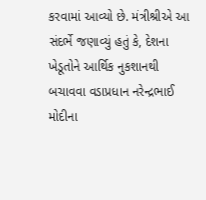કરવામાં આવ્યો છે. મંત્રીશ્રીએ આ સંદર્ભે જણાવ્યું હતું કે, દેશના ખેડૂતોને આર્થિક નુકશાનથી બચાવવા વડાપ્રધાન નરેન્દ્રભાઈ મોદીના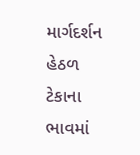માર્ગદર્શન હેઠળ ટેકાના ભાવમાં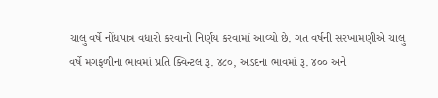ચાલુ વર્ષે નોંધપાત્ર વધારો કરવાનો નિર્ણય કરવામાં આવ્યો છે. ગત વર્ષની સરખામણીએ ચાલુ વર્ષે મગફળીના ભાવમાં પ્રતિ ક્વિન્ટલ રૂ. ૪૮૦, અડદના ભાવમાં રૂ. ૪૦૦ અને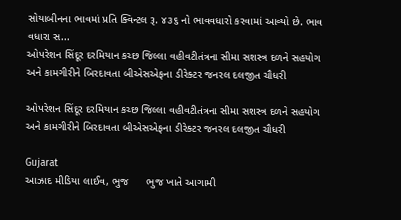સોયાબીનના ભાવમાં પ્રતિ ક્વિન્ટલ રૂ. ૪૩૬ નો ભાવવધારો કરવામાં આવ્યો છે. ભાવ વધારા સ...
ઓપરેશન સિંદૂર દરમિયાન કચ્છ જિલ્લા વહીવટીતંત્રના સીમા સશસ્ત્ર દળને સહયોગ અને કામગીરીને બિરદાવતા બીએસએફના ડીરેક્ટર જનરલ દલજીત ચૌધરી

ઓપરેશન સિંદૂર દરમિયાન કચ્છ જિલ્લા વહીવટીતંત્રના સીમા સશસ્ત્ર દળને સહયોગ અને કામગીરીને બિરદાવતા બીએસએફના ડીરેક્ટર જનરલ દલજીત ચૌધરી

Gujarat
આઝાદ મીડિયા લાઈવ, ભુજ      ભુજ ખાતે આગામી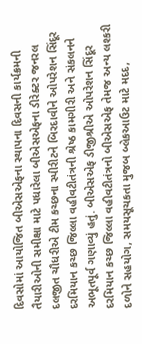દિવસોમાં આયોજિત બીએસએફના સ્થાપના દિવસની કાર્યક્રમની તૈયારીઓની સમીક્ષા માટે પધારેલા બીએસએફના ડીરેક્ટર જનરલ દલજીત ચૌધરીએ ટીમ કચ્છના સ્પીરીટને બિરદાવીને ઓપરેશન સિંદૂર દરમિયાન કચ્છ જિલ્લા વહીવટીતંત્રની શ્રેષ્ઠ કામગીરી અને સંકલનને અભૂતપૂર્વ ગણાવ્યું હતું. બીએસએફ ડીજીશ્રીએ ઓપરેશન સિંદૂર દરમિયાન કચ્છ જિલ્લા વહીવટીતંત્રનો બીએસએફ તેમજ અન્ય લશ્કરી દળોને સહયોગ, સમયસૂચકતા મુજબ બ્લેકઆઉટ માટે મદદ,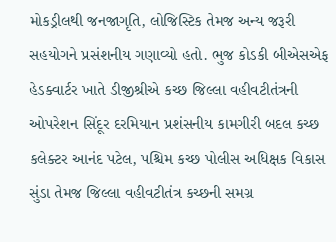મોકડ્રીલથી જનજાગૃતિ, લોજિસ્ટિક તેમજ અન્ય જરૂરી સહયોગને પ્રસંશનીય ગણાવ્યો હતો. ભુજ કોડકી બીએસએફ હેડક્વાર્ટર ખાતે ડીજીશ્રીએ કચ્છ જિલ્લા વહીવટીતંત્રની ઓપરેશન સિંદૂર દરમિયાન પ્રશંસનીય કામગીરી બદલ કચ્છ કલેક્ટર આનંદ પટેલ, પશ્ચિમ કચ્છ પોલીસ અધિક્ષક વિકાસ સુંડા તેમજ જિલ્લા વહીવટીતંત્ર કચ્છની સમગ્ર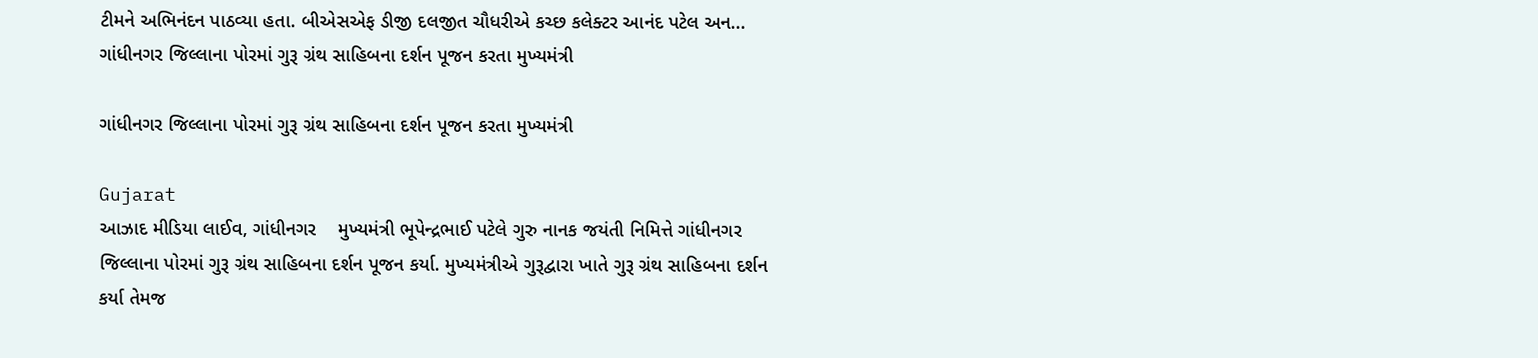ટીમને અભિનંદન પાઠવ્યા હતા. બીએસએફ ડીજી દલજીત ચૌધરીએ કચ્છ કલેક્ટર આનંદ પટેલ અન...
ગાંધીનગર જિલ્લાના પોરમાં ગુરૂ ગ્રંથ સાહિબના દર્શન પૂજન કરતા મુખ્યમંત્રી

ગાંધીનગર જિલ્લાના પોરમાં ગુરૂ ગ્રંથ સાહિબના દર્શન પૂજન કરતા મુખ્યમંત્રી

Gujarat
આઝાદ મીડિયા લાઈવ, ગાંધીનગર    મુખ્યમંત્રી ભૂપેન્દ્રભાઈ પટેલે ગુરુ નાનક જયંતી નિમિત્તે ગાંધીનગર જિલ્લાના પોરમાં ગુરૂ ગ્રંથ સાહિબના દર્શન પૂજન કર્યા. મુખ્યમંત્રીએ ગુરૂદ્વારા ખાતે ગુરૂ ગ્રંથ સાહિબના દર્શન કર્યા તેમજ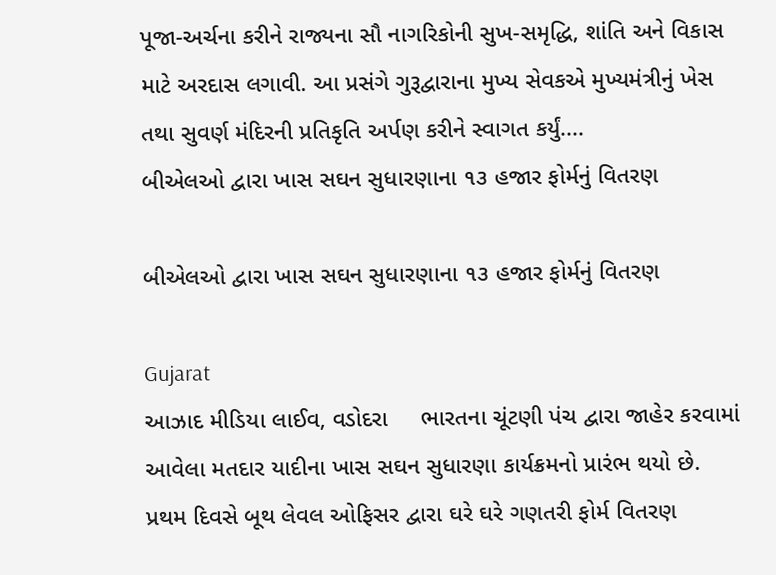પૂજા-અર્ચના કરીને રાજ્યના સૌ નાગરિકોની સુખ-સમૃદ્ધિ, શાંતિ અને વિકાસ માટે અરદાસ લગાવી. આ પ્રસંગે ગુરૂદ્વારાના મુખ્ય સેવકએ મુખ્યમંત્રીનું ખેસ તથા સુવર્ણ મંદિરની પ્રતિકૃતિ અર્પણ કરીને સ્વાગત કર્યું....
બીએલઓ દ્વારા ખાસ સઘન સુધારણાના ૧૩ હજાર ફોર્મનું વિતરણ

બીએલઓ દ્વારા ખાસ સઘન સુધારણાના ૧૩ હજાર ફોર્મનું વિતરણ

Gujarat
આઝાદ મીડિયા લાઈવ, વડોદરા     ભારતના ચૂંટણી પંચ દ્વારા જાહેર કરવામાં આવેલા મતદાર યાદીના ખાસ સઘન સુધારણા કાર્યક્રમનો પ્રારંભ થયો છે. પ્રથમ દિવસે બૂથ લેવલ ઓફિસર દ્વારા ઘરે ઘરે ગણતરી ફોર્મ વિતરણ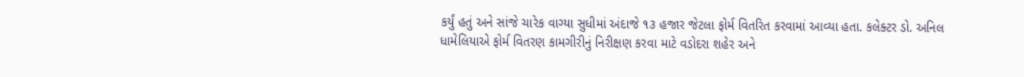કર્યું હતું અને સાંજે ચારેક વાગ્યા સુધીમાં અંદાજે ૧૩ હજાર જેટલા ફોર્મ વિતરિત કરવામાં આવ્યા હતા. કલેક્ટર ડો. અનિલ ધામેલિયાએ ફોર્મ વિતરણ કામગીરીનું નિરીક્ષણ કરવા માટે વડોદરા શહેર અને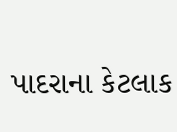પાદરાના કેટલાક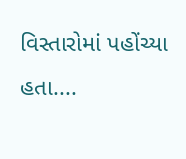વિસ્તારોમાં પહોંચ્યા હતા....